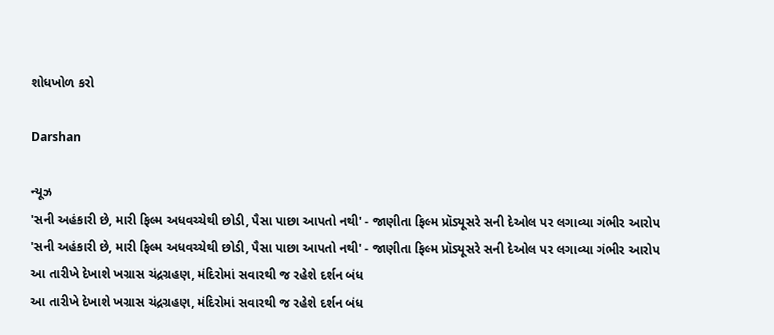શોધખોળ કરો

Darshan

ન્યૂઝ
'સની અહંકારી છે, મારી ફિલ્મ અધવચ્ચેથી છોડી, પૈસા પાછા આપતો નથી' - જાણીતા ફિલ્મ પ્રૉડ્યૂસરે સની દેઓલ પર લગાવ્યા ગંભીર આરોપ
'સની અહંકારી છે, મારી ફિલ્મ અધવચ્ચેથી છોડી, પૈસા પાછા આપતો નથી' - જાણીતા ફિલ્મ પ્રૉડ્યૂસરે સની દેઓલ પર લગાવ્યા ગંભીર આરોપ
આ તારીખે દેખાશે ખગ્રાસ ચંદ્રગ્રહણ, મંદિરોમાં સવારથી જ રહેશે દર્શન બંધ
આ તારીખે દેખાશે ખગ્રાસ ચંદ્રગ્રહણ, મંદિરોમાં સવારથી જ રહેશે દર્શન બંધ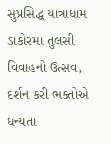સુપ્રસિદ્ધ યાત્રાધામ ડાકોરમા તુલસી વિવાહનો ઉત્સવ, દર્શન કરી ભક્તોએ ધન્યતા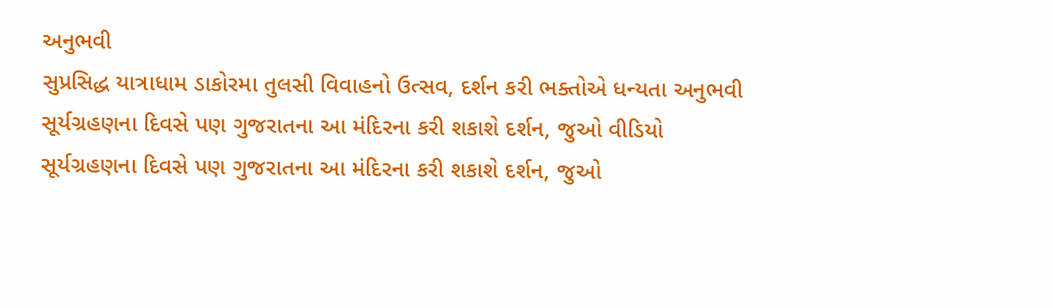અનુભવી
સુપ્રસિદ્ધ યાત્રાધામ ડાકોરમા તુલસી વિવાહનો ઉત્સવ, દર્શન કરી ભક્તોએ ધન્યતા અનુભવી
સૂર્યગ્રહણના દિવસે પણ ગુજરાતના આ મંદિરના કરી શકાશે દર્શન, જુઓ વીડિયો
સૂર્યગ્રહણના દિવસે પણ ગુજરાતના આ મંદિરના કરી શકાશે દર્શન, જુઓ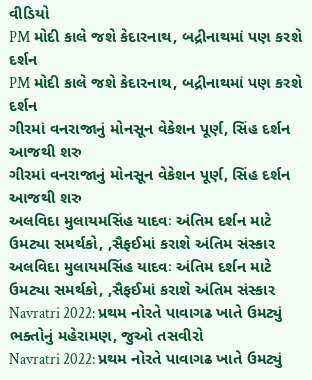વીડિયો
PM મોદી કાલે જશે કેદારનાથ, બદ્રીનાથમાં પણ કરશે દર્શન
PM મોદી કાલે જશે કેદારનાથ, બદ્રીનાથમાં પણ કરશે દર્શન
ગીરમાં વનરાજાનું મોનસૂન વેકેશન પૂર્ણ, સિંહ દર્શન આજથી શરુ
ગીરમાં વનરાજાનું મોનસૂન વેકેશન પૂર્ણ, સિંહ દર્શન આજથી શરુ
અલવિદા મુલાયમસિંહ યાદવઃ અંતિમ દર્શન માટે ઉમટ્યા સમર્થકો, ,સૈફઈમાં કરાશે અંતિમ સંસ્કાર
અલવિદા મુલાયમસિંહ યાદવઃ અંતિમ દર્શન માટે ઉમટ્યા સમર્થકો, ,સૈફઈમાં કરાશે અંતિમ સંસ્કાર
Navratri 2022: પ્રથમ નોરતે પાવાગઢ ખાતે ઉમટ્યું ભક્તોનું મહેરામણ, જુઓ તસવીરો
Navratri 2022: પ્રથમ નોરતે પાવાગઢ ખાતે ઉમટ્યું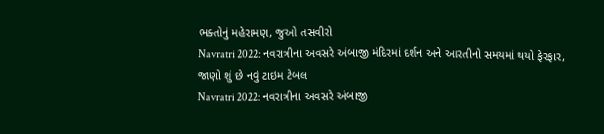ભક્તોનું મહેરામણ, જુઓ તસવીરો
Navratri 2022: નવરાત્રીના અવસરે અંબાજી મંદિરમાં દર્શન અને આરતીનો સમયમાં થયો ફેરફાર, જાણો શું છે નવું ટાઇમ ટેબલ
Navratri 2022: નવરાત્રીના અવસરે અંબાજી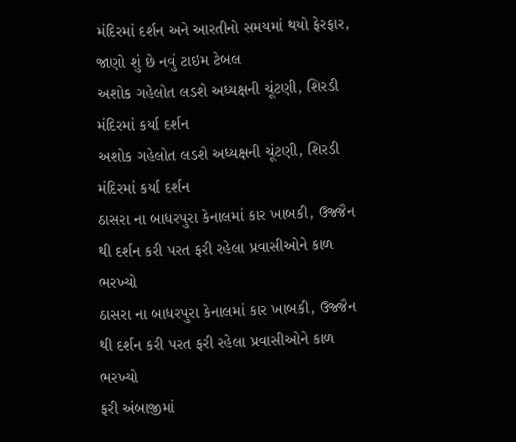મંદિરમાં દર્શન અને આરતીનો સમયમાં થયો ફેરફાર, જાણો શું છે નવું ટાઇમ ટેબલ
અશોક ગહેલોત લડશે અધ્યક્ષની ચૂંટણી, શિરડી મંદિરમાં કર્યા દર્શન
અશોક ગહેલોત લડશે અધ્યક્ષની ચૂંટણી, શિરડી મંદિરમાં કર્યા દર્શન
ઠાસરા ના બાધરપુરા કેનાલમાં કાર ખાબકી, ઉજ્જૈન થી દર્શન કરી પરત ફરી રહેલા પ્રવાસીઓને કાળ ભરખ્યો
ઠાસરા ના બાધરપુરા કેનાલમાં કાર ખાબકી, ઉજ્જૈન થી દર્શન કરી પરત ફરી રહેલા પ્રવાસીઓને કાળ ભરખ્યો
ફરી અંબાજીમાં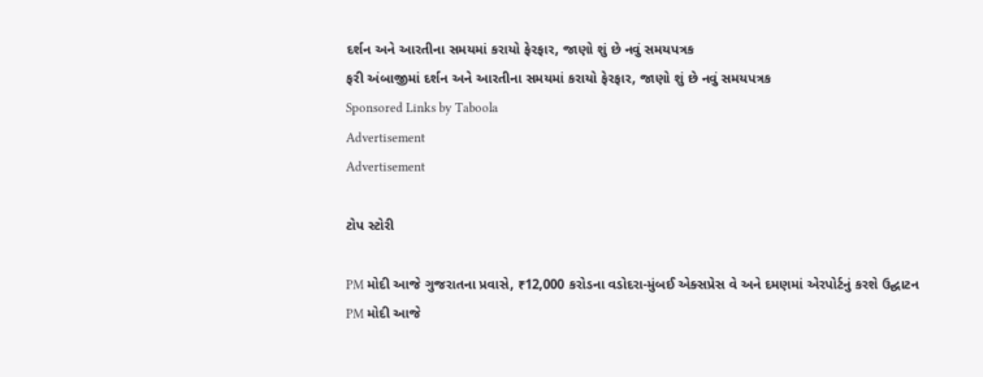દર્શન અને આરતીના સમયમાં કરાયો ફેરફાર, જાણો શું છે નવું સમયપત્રક
ફરી અંબાજીમાં દર્શન અને આરતીના સમયમાં કરાયો ફેરફાર, જાણો શું છે નવું સમયપત્રક
Sponsored Links by Taboola
Advertisement
Advertisement

ટોપ સ્ટોરી

PM મોદી આજે ગુજરાતના પ્રવાસે, ₹12,000 કરોડના વડોદરા-મુંબઈ એક્સપ્રેસ વે અને દમણમાં એરપોર્ટનું કરશે ઉદ્ઘાટન
PM મોદી આજે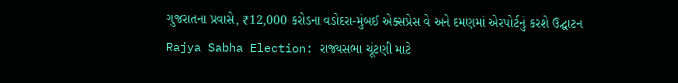ગુજરાતના પ્રવાસે, ₹12,000 કરોડના વડોદરા-મુંબઈ એક્સપ્રેસ વે અને દમણમાં એરપોર્ટનું કરશે ઉદ્ઘાટન
Rajya Sabha Election: રાજ્યસભા ચૂંટણી માટે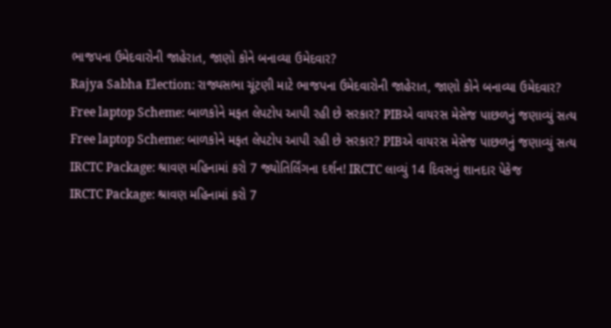ભાજપના ઉમેદવારોની જાહેરાત, જાણો કોને બનાવ્યા ઉમેદવાર?
Rajya Sabha Election: રાજ્યસભા ચૂંટણી માટે ભાજપના ઉમેદવારોની જાહેરાત, જાણો કોને બનાવ્યા ઉમેદવાર?
Free laptop Scheme: બાળકોને મફત લેપટોપ આપી રહી છે સરકાર? PIBએ વાયરસ મેસેજ પાછળનું જણાવ્યું સત્ય
Free laptop Scheme: બાળકોને મફત લેપટોપ આપી રહી છે સરકાર? PIBએ વાયરસ મેસેજ પાછળનું જણાવ્યું સત્ય
IRCTC Package: શ્રાવણ મહિનામાં કરો 7 જ્યોતિર્લિંગના દર્શન! IRCTC લાવ્યું 14 દિવસનું શાનદાર પેકેજ
IRCTC Package: શ્રાવણ મહિનામાં કરો 7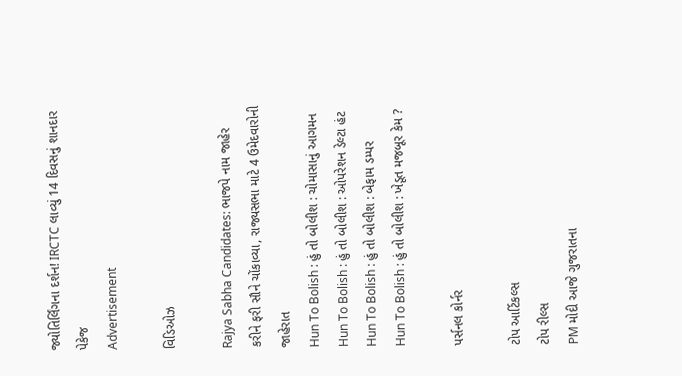જ્યોતિર્લિંગના દર્શન! IRCTC લાવ્યું 14 દિવસનું શાનદાર પેકેજ
Advertisement

વિડિઓઝ

Rajya Sabha Candidates: ભાજપે નામ જાહેર કરીને ફરી સૌને ચોંકાવ્યા, રાજ્યસભા માટે 4 ઉમેદવારોની જાહેરાત
Hun To Bolish : હું તો બોલીશ : ચોમાસાનું આગમન
Hun To Bolish : હું તો બોલીશ : ઓપરેશન ડેલ્ટા હંટ
Hun To Bolish : હું તો બોલીશ : બેફામ ડમ્પર
Hun To Bolish : હું તો બોલીશ : ખેડૂત મજબૂર કેમ ?

પર્સનલ કોર્નર

ટોપ આર્ટિકલ્સ
ટોપ રીલ્સ
PM મોદી આજે ગુજરાતના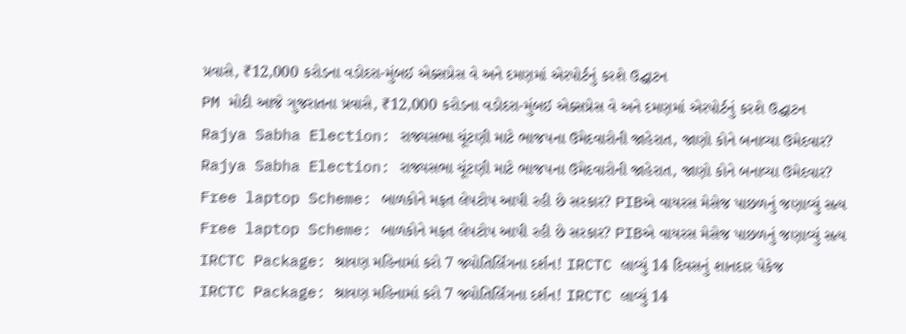પ્રવાસે, ₹12,000 કરોડના વડોદરા-મુંબઈ એક્સપ્રેસ વે અને દમણમાં એરપોર્ટનું કરશે ઉદ્ઘાટન
PM મોદી આજે ગુજરાતના પ્રવાસે, ₹12,000 કરોડના વડોદરા-મુંબઈ એક્સપ્રેસ વે અને દમણમાં એરપોર્ટનું કરશે ઉદ્ઘાટન
Rajya Sabha Election: રાજ્યસભા ચૂંટણી માટે ભાજપના ઉમેદવારોની જાહેરાત, જાણો કોને બનાવ્યા ઉમેદવાર?
Rajya Sabha Election: રાજ્યસભા ચૂંટણી માટે ભાજપના ઉમેદવારોની જાહેરાત, જાણો કોને બનાવ્યા ઉમેદવાર?
Free laptop Scheme: બાળકોને મફત લેપટોપ આપી રહી છે સરકાર? PIBએ વાયરસ મેસેજ પાછળનું જણાવ્યું સત્ય
Free laptop Scheme: બાળકોને મફત લેપટોપ આપી રહી છે સરકાર? PIBએ વાયરસ મેસેજ પાછળનું જણાવ્યું સત્ય
IRCTC Package: શ્રાવણ મહિનામાં કરો 7 જ્યોતિર્લિંગના દર્શન! IRCTC લાવ્યું 14 દિવસનું શાનદાર પેકેજ
IRCTC Package: શ્રાવણ મહિનામાં કરો 7 જ્યોતિર્લિંગના દર્શન! IRCTC લાવ્યું 14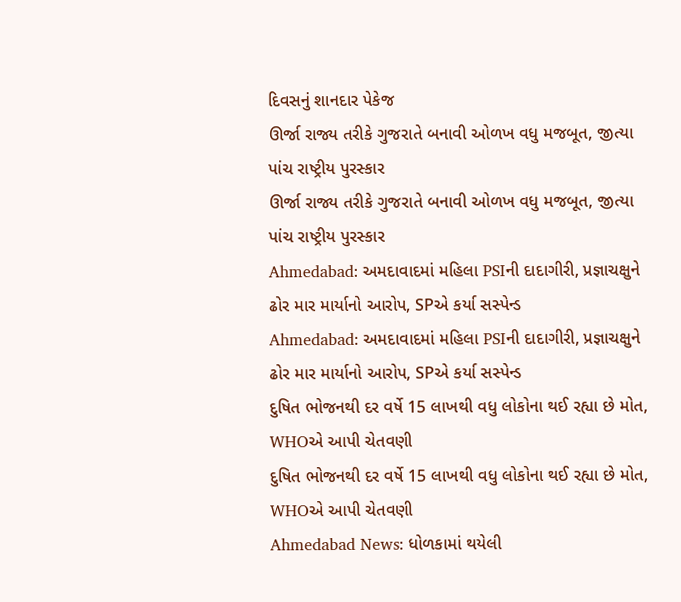દિવસનું શાનદાર પેકેજ
ઊર્જા રાજ્ય તરીકે ગુજરાતે બનાવી ઓળખ વધુ મજબૂત, જીત્યા પાંચ રાષ્ટ્રીય પુરસ્કાર
ઊર્જા રાજ્ય તરીકે ગુજરાતે બનાવી ઓળખ વધુ મજબૂત, જીત્યા પાંચ રાષ્ટ્રીય પુરસ્કાર
Ahmedabad: અમદાવાદમાં મહિલા PSIની દાદાગીરી, પ્રજ્ઞાચક્ષુને ઢોર માર માર્યાનો આરોપ, SPએ કર્યા સસ્પેન્ડ
Ahmedabad: અમદાવાદમાં મહિલા PSIની દાદાગીરી, પ્રજ્ઞાચક્ષુને ઢોર માર માર્યાનો આરોપ, SPએ કર્યા સસ્પેન્ડ
દુષિત ભોજનથી દર વર્ષે 15 લાખથી વધુ લોકોના થઈ રહ્યા છે મોત, WHOએ આપી ચેતવણી
દુષિત ભોજનથી દર વર્ષે 15 લાખથી વધુ લોકોના થઈ રહ્યા છે મોત, WHOએ આપી ચેતવણી
Ahmedabad News: ધોળકામાં થયેલી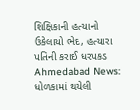શિક્ષિકાની હત્યાનો ઉકેલાયો ભેદ, હત્યારા પતિની કરાઈ ધરપકડ
Ahmedabad News: ધોળકામાં થયેલી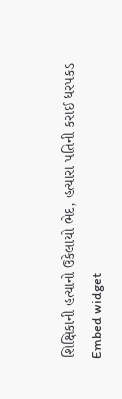શિક્ષિકાની હત્યાનો ઉકેલાયો ભેદ, હત્યારા પતિની કરાઈ ધરપકડ
Embed widget